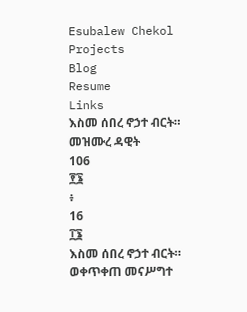Esubalew Chekol
Projects
Blog
Resume
Links
እስመ ሰበረ ኖኃተ ብርት።
መዝሙረ ዳዊት
106
፻፮
፥
16
፲፮
እስመ ሰበረ ኖኃተ ብርት።
ወቀጥቀጠ መናሥግተ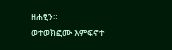ዘሐፂን።
ወተወክፎሙ እምፍኖተ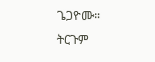ጌጋዮሙ።
ትርጉም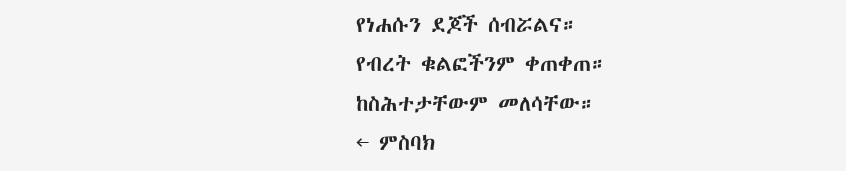የነሐሱን ደጆች ሰብሯልና።
የብረት ቁልፎችንም ቀጠቀጠ።
ከስሕተታቸውም መለሳቸው።
← ምስባክ